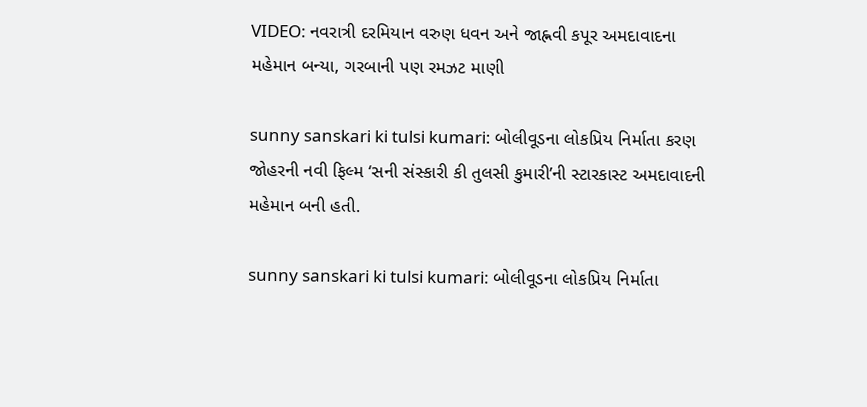VIDEO: નવરાત્રી દરમિયાન વરુણ ધવન અને જાહ્નવી કપૂર અમદાવાદના મહેમાન બન્યા, ગરબાની પણ રમઝટ માણી

sunny sanskari ki tulsi kumari: બોલીવૂડના લોકપ્રિય નિર્માતા કરણ જોહરની નવી ફિલ્મ ‘સની સંસ્કારી કી તુલસી કુમારી’ની સ્ટારકાસ્ટ અમદાવાદની મહેમાન બની હતી.

sunny sanskari ki tulsi kumari: બોલીવૂડના લોકપ્રિય નિર્માતા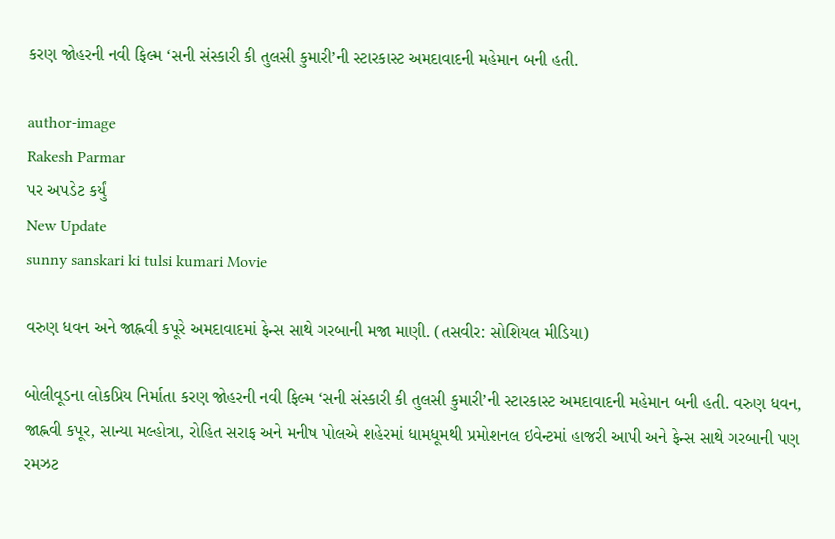કરણ જોહરની નવી ફિલ્મ ‘સની સંસ્કારી કી તુલસી કુમારી’ની સ્ટારકાસ્ટ અમદાવાદની મહેમાન બની હતી.

author-image
Rakesh Parmar
પર અપડેટ કર્યું
New Update
sunny sanskari ki tulsi kumari Movie

વરુણ ધવન અને જાહ્નવી કપૂરે અમદાવાદમાં ફેન્સ સાથે ગરબાની મજા માણી. (તસવીર: સોશિયલ મીડિયા)

બોલીવૂડના લોકપ્રિય નિર્માતા કરણ જોહરની નવી ફિલ્મ ‘સની સંસ્કારી કી તુલસી કુમારી’ની સ્ટારકાસ્ટ અમદાવાદની મહેમાન બની હતી. વરુણ ધવન, જાહ્નવી કપૂર, સાન્યા મલ્હોત્રા, રોહિત સરાફ અને મનીષ પોલએ શહેરમાં ધામધૂમથી પ્રમોશનલ ઇવેન્ટમાં હાજરી આપી અને ફેન્સ સાથે ગરબાની પણ રમઝટ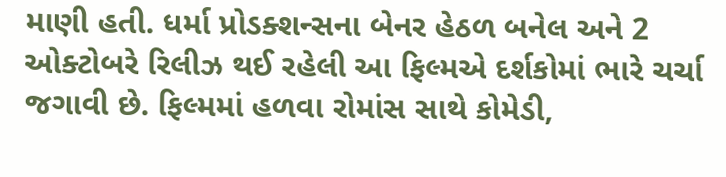માણી હતી. ધર્મા પ્રોડક્શન્સના બેનર હેઠળ બનેલ અને 2 ઓક્ટોબરે રિલીઝ થઈ રહેલી આ ફિલ્મએ દર્શકોમાં ભારે ચર્ચા જગાવી છે. ફિલ્મમાં હળવા રોમાંસ સાથે કોમેડી,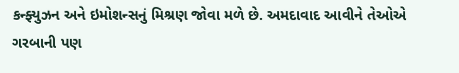કન્ફ્યુઝન અને ઇમોશન્સનું મિશ્રણ જોવા મળે છે. અમદાવાદ આવીને તેઓએ ગરબાની પણ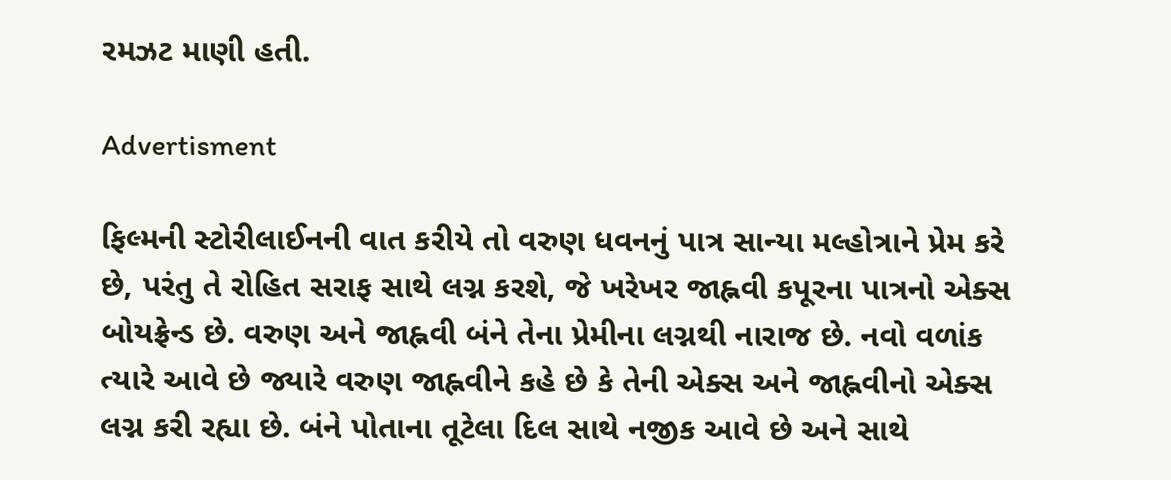રમઝટ માણી હતી.

Advertisment

ફિલ્મની સ્ટોરીલાઈનની વાત કરીયે તો વરુણ ધવનનું પાત્ર સાન્યા મલ્હોત્રાને પ્રેમ કરે છે, પરંતુ તે રોહિત સરાફ સાથે લગ્ન કરશે, જે ખરેખર જાહ્નવી કપૂરના પાત્રનો એક્સ બોયફ્રેન્ડ છે. વરુણ અને જાહ્નવી બંને તેના પ્રેમીના લગ્નથી નારાજ છે. નવો વળાંક ત્યારે આવે છે જ્યારે વરુણ જાહ્નવીને કહે છે કે તેની એક્સ અને જાહ્નવીનો એક્સ લગ્ન કરી રહ્યા છે. બંને પોતાના તૂટેલા દિલ સાથે નજીક આવે છે અને સાથે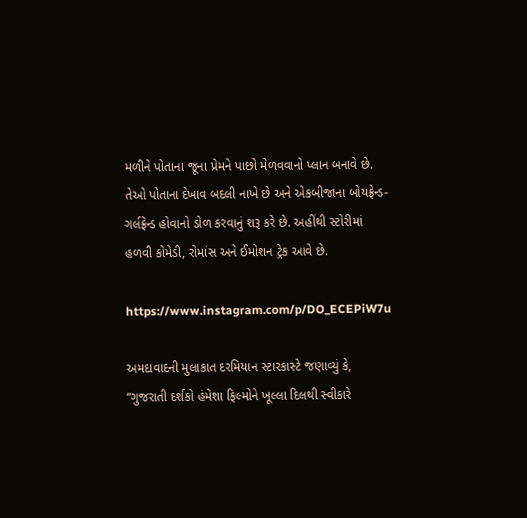મળીને પોતાના જૂના પ્રેમને પાછો મેળવવાનો પ્લાન બનાવે છે. તેઓ પોતાના દેખાવ બદલી નાખે છે અને એકબીજાના બોયફ્રેન્ડ-ગર્લફ્રેન્ડ હોવાનો ડોળ કરવાનું શરૂ કરે છે. અહીંથી સ્ટોરીમાં હળવી કોમેડી, રોમાંસ અને ઈમોશન ટ્રેક આવે છે.

https://www.instagram.com/p/DO_ECEPiW7u

અમદાવાદની મુલાકાત દરમિયાન સ્ટારકાસ્ટે જણાવ્યું કે, “ગુજરાતી દર્શકો હંમેશા ફિલ્મોને ખૂલ્લા દિલથી સ્વીકારે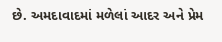છે. અમદાવાદમાં મળેલાં આદર અને પ્રેમ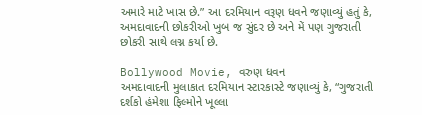અમારે માટે ખાસ છે.” આ દરમિયાન વરૂણ ધવને જણાવ્યું હતું કે, અમદાવાદની છોકરીઓ ખુબ જ સુંદર છે અને મેં પણ ગુજરાતી છોકરી સાથે લગ્ન કર્યા છે.

Bollywood Movie, વરુણ ધવન
અમદાવાદની મુલાકાત દરમિયાન સ્ટારકાસ્ટે જણાવ્યું કે, “ગુજરાતી દર્શકો હંમેશા ફિલ્મોને ખૂલ્લા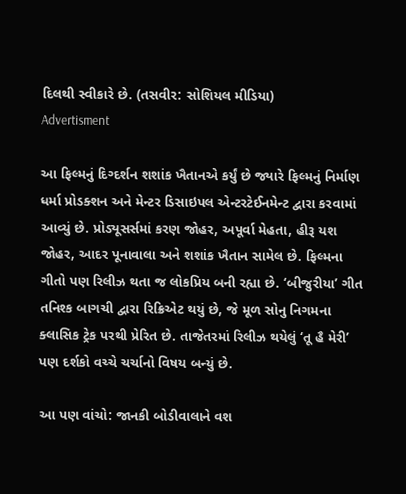દિલથી સ્વીકારે છે. (તસવીર: સોશિયલ મીડિયા)
Advertisment

આ ફિલ્મનું દિગ્દર્શન શશાંક ખૈતાનએ કર્યું છે જ્યારે ફિલ્મનું નિર્માણ ધર્મા પ્રોડક્શન અને મેન્ટર ડિસાઇપલ એન્ટરટેઈનમેન્ટ દ્વારા કરવામાં આવ્યું છે. પ્રોડ્યૂસર્સમાં કરણ જોહર, અપૂર્વા મેહતા, હીરૂ યશ જોહર, આદર પૂનાવાલા અને શશાંક ખૈતાન સામેલ છે. ફિલ્મના ગીતો પણ રિલીઝ થતા જ લોકપ્રિય બની રહ્યા છે. ‘બીજુરીયા’ ગીત તનિશ્ક બાગચી દ્વારા રિક્રિએટ થયું છે, જે મૂળ સોનુ નિગમના ક્લાસિક ટ્રેક પરથી પ્રેરિત છે. તાજેતરમાં રિલીઝ થયેલું ‘તૂ હૈ મેરી’ પણ દર્શકો વચ્ચે ચર્ચાનો વિષય બન્યું છે.

આ પણ વાંચો: જાનકી બોડીવાલાને વશ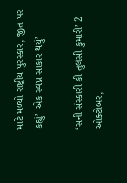માટે મળ્યો રાષ્ટ્રીય પુરસ્કાર, જીત પર કહ્યું’ એક સ્વપ્ન સાકાર થયું’

‘સની સંસ્કારી કી તુલસી કુમારી’ 2 ઓક્ટોબર,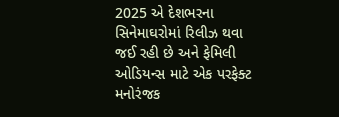2025 એ દેશભરના સિનેમાઘરોમાં રિલીઝ થવા જઈ રહી છે અને ફેમિલી ઓડિયન્સ માટે એક પરફેક્ટ મનોરંજક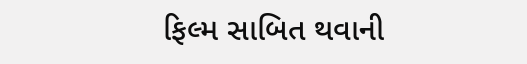ફિલ્મ સાબિત થવાની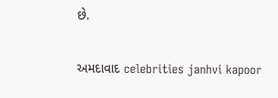છે.

અમદાવાદ celebrities janhvi kapoor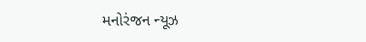મનોરંજન ન્યૂઝ